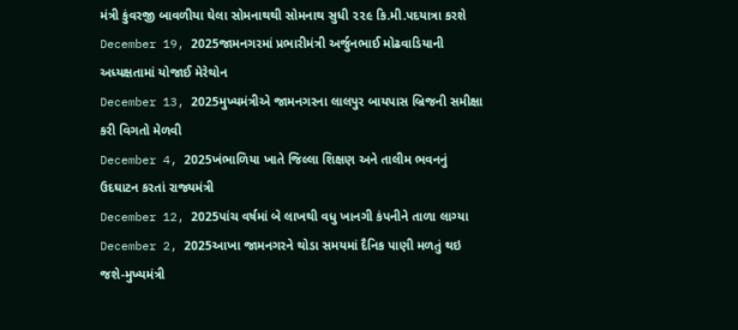મંત્રી કુંવરજી બાવળીયા ઘેલા સોમનાથથી સોમનાથ સુધી ૨૨૯ કિ.મી.પદયાત્રા કરશે
December 19, 2025જામનગરમાં પ્રભારીમંત્રી અર્જુનભાઈ મોઢવાડિયાની અધ્યક્ષતામાં યોજાઈ મેરેથોન
December 13, 2025મુખ્યમંત્રીએ જામનગરના લાલપુર બાયપાસ બ્રિજની સમીક્ષા કરી વિગતો મેળવી
December 4, 2025ખંભાળિયા ખાતે જિલ્લા શિક્ષણ અને તાલીમ ભવનનું ઉદઘાટન કરતાં રાજ્યમંત્રી
December 12, 2025પાંચ વર્ષમાં બે લાખથી વધુ ખાનગી કંપનીને તાળા લાગ્યા
December 2, 2025આખા જામનગરને થોડા સમયમાં દૈનિક પાણી મળતું થઇ જશે-મુખ્યમંત્રી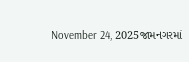November 24, 2025જામનગરમાં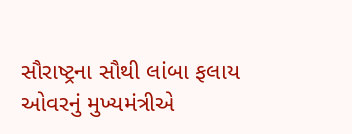સૌરાષ્ટ્રના સૌથી લાંબા ફલાય ઓવરનું મુખ્યમંત્રીએ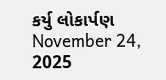કર્યુ લોકાર્પણ
November 24, 2025